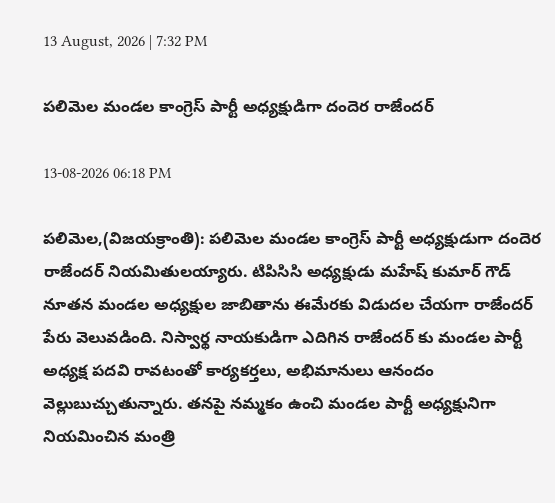13 August, 2026 | 7:32 PM

పలిమెల మండల కాంగ్రెస్ పార్టీ అధ్యక్షుడిగా దందెర రాజేందర్

13-08-2026 06:18 PM

పలిమెల,(విజయక్రాంతి): పలిమెల మండల కాంగ్రెస్ పార్టీ అధ్యక్షుడుగా దందెర రాజేందర్ నియమితులయ్యారు. టిపిసిసి అధ్యక్షుడు మహేష్ కుమార్ గౌడ్ నూతన మండల అధ్యక్షుల జాబితాను ఈమేరకు విడుదల చేయగా రాజేందర్ పేరు వెలువడింది. నిస్వార్థ నాయకుడిగా ఎదిగిన రాజేందర్ కు మండల పార్టీ అధ్యక్ష పదవి రావటంతో కార్యకర్తలు, అభిమానులు ఆనందం వెల్లుబుచ్చుతున్నారు. తనపై నమ్మకం ఉంచి మండల పార్టీ అధ్యక్షునిగా నియమించిన మంత్రి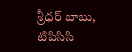శ్రీధర్ బాబు, టిపిసిసి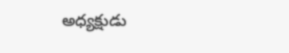అధ్యక్షుడు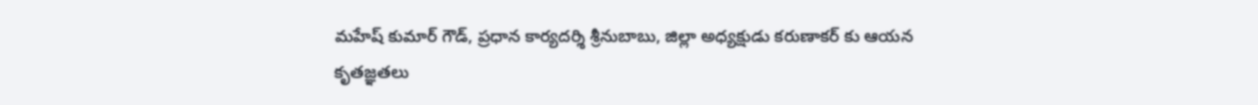మహేష్ కుమార్ గౌడ్, ప్రధాన కార్యదర్శి శ్రీనుబాబు, జిల్లా అధ్యక్షుడు కరుణాకర్ కు ఆయన కృతజ్ఞతలు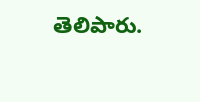తెలిపారు.